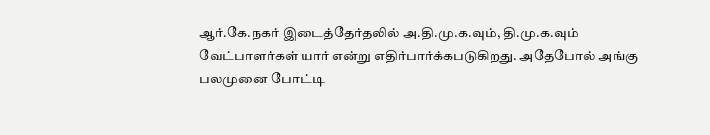ஆர்.கே.நகர் இடைத்தேர்தலில் அ.தி.மு.க.வும், தி.மு.க.வும் வேட்பாளர்கள் யார் என்று எதிர்பார்க்கபடுகிறது. அதேபோல் அங்கு பலமுனை போட்டி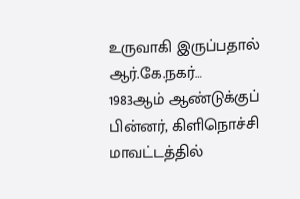உருவாகி இருப்பதால் ஆர்.கே.நகர்…
1983ஆம் ஆண்டுக்குப் பின்னர், கிளிநொச்சி மாவட்டத்தில்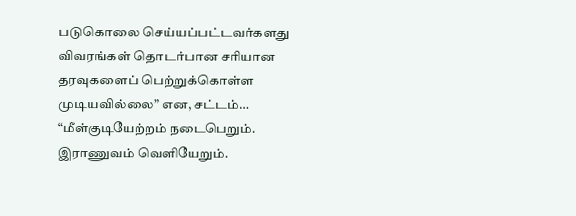படுகொலை செய்யப்பட்டவர்களது விவரங்கள் தொடர்பான சரியான தரவுகளைப் பெற்றுக்கொள்ள முடியவில்லை” என, சட்டம்…
“மீள்குடியேற்றம் நடைபெறும். இராணுவம் வெளியேறும்.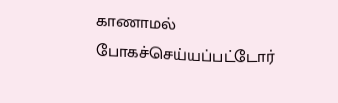காணாமல் போகச்செய்யப்பட்டோர்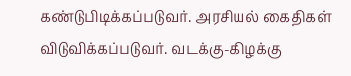கண்டுபிடிக்கப்படுவர். அரசியல் கைதிகள் விடுவிக்கப்படுவர். வடக்கு-கிழக்கு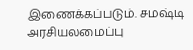இணைக்கப்படும். சமஷ்டி அரசியலமைப்பு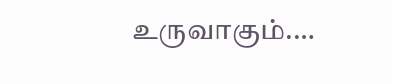உருவாகும்.…